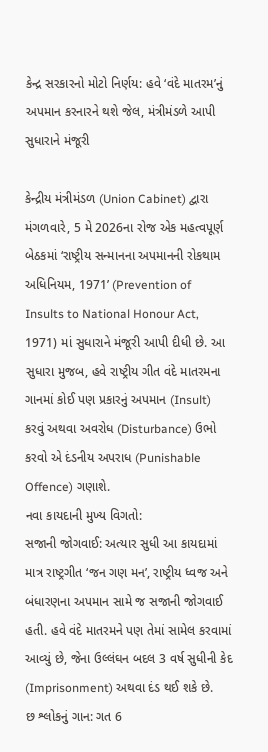કેન્દ્ર સરકારનો મોટો નિર્ણય: હવે ‘વંદે માતરમ’નું અપમાન કરનારને થશે જેલ, મંત્રીમંડળે આપી સુધારાને મંજૂરી

કેન્દ્રીય મંત્રીમંડળ (Union Cabinet) દ્વારા મંગળવારે, 5 મે 2026ના રોજ એક મહત્વપૂર્ણ બેઠકમાં ‘રાષ્ટ્રીય સન્માનના અપમાનની રોકથામ અધિનિયમ, 1971’ (Prevention of Insults to National Honour Act, 1971) માં સુધારાને મંજૂરી આપી દીધી છે. આ સુધારા મુજબ, હવે રાષ્ટ્રીય ગીત વંદે માતરમના ગાનમાં કોઈ પણ પ્રકારનું અપમાન (Insult) કરવું અથવા અવરોધ (Disturbance) ઉભો કરવો એ દંડનીય અપરાધ (Punishable Offence) ગણાશે.
નવા કાયદાની મુખ્ય વિગતો:
સજાની જોગવાઈ: અત્યાર સુધી આ કાયદામાં માત્ર રાષ્ટ્રગીત ‘જન ગણ મન’, રાષ્ટ્રીય ધ્વજ અને બંધારણના અપમાન સામે જ સજાની જોગવાઈ હતી. હવે વંદે માતરમને પણ તેમાં સામેલ કરવામાં આવ્યું છે, જેના ઉલ્લંઘન બદલ 3 વર્ષ સુધીની કેદ (Imprisonment) અથવા દંડ થઈ શકે છે.
છ શ્લોકનું ગાન: ગત 6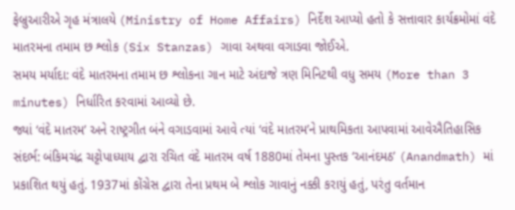ફેબ્રુઆરીએ ગૃહ મંત્રાલયે (Ministry of Home Affairs) નિર્દેશ આપ્યો હતો કે સત્તાવાર કાર્યક્રમોમાં વંદે માતરમના તમામ છ શ્લોક (Six Stanzas) ગાવા અથવા વગાડવા જોઈએ.
સમય મર્યાદા: વંદે માતરમના તમામ છ શ્લોકના ગાન માટે અંદાજે ત્રણ મિનિટથી વધુ સમય (More than 3 minutes) નિર્ધારિત કરવામાં આવ્યો છે.
જ્યાં ‘વંદે માતરમ’ અને રાષ્ટ્રગીત બંને વગાડવામાં આવે ત્યાં ‘વંદે માતરમ’ને પ્રાથમિકતા આપવામાં આવેઐતિહાસિક સંદર્ભ: બંકિમચંદ્ર ચટ્ટોપાધ્યાય દ્વારા રચિત વંદે માતરમ વર્ષ 1880માં તેમના પુસ્તક ‘આનંદમઠ’ (Anandmath) માં પ્રકાશિત થયું હતું. 1937માં કોંગ્રેસ દ્વારા તેના પ્રથમ બે શ્લોક ગાવાનું નક્કી કરાયું હતું, પરંતુ વર્તમાન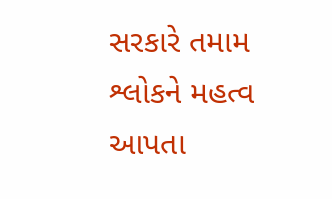સરકારે તમામ શ્લોકને મહત્વ આપતા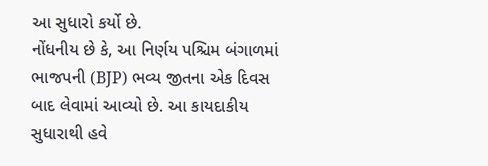આ સુધારો કર્યો છે.
નોંધનીય છે કે, આ નિર્ણય પશ્ચિમ બંગાળમાં ભાજપની (BJP) ભવ્ય જીતના એક દિવસ બાદ લેવામાં આવ્યો છે. આ કાયદાકીય સુધારાથી હવે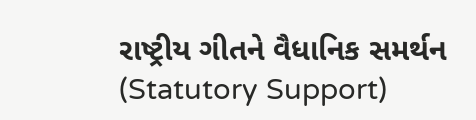રાષ્ટ્રીય ગીતને વૈધાનિક સમર્થન (Statutory Support)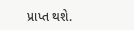પ્રાપ્ત થશે.